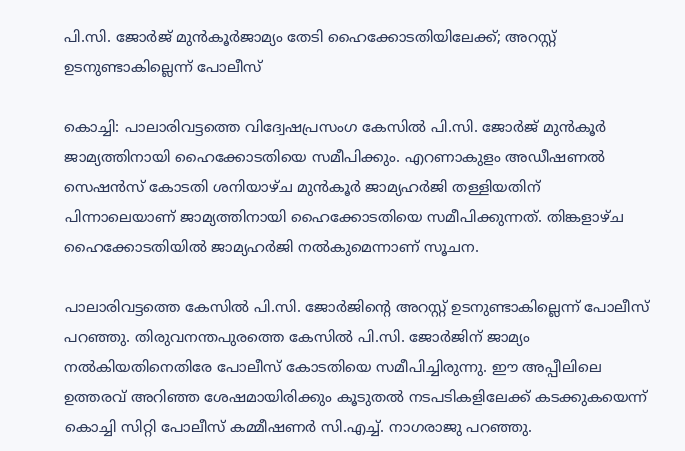പി.സി. ജോർജ് മുൻകൂർജാമ്യം തേടി ഹൈക്കോടതിയിലേക്ക്; അറസ്റ്റ് ഉടനുണ്ടാകില്ലെന്ന് പോലീസ്

കൊച്ചി: പാലാരിവട്ടത്തെ വിദ്വേഷപ്രസംഗ കേസില്‍ പി.സി. ജോര്‍ജ് മുന്‍കൂര്‍ ജാമ്യത്തിനായി ഹൈക്കോടതിയെ സമീപിക്കും. എറണാകുളം അഡീഷണല്‍ സെഷന്‍സ് കോടതി ശനിയാഴ്ച മുന്‍കൂര്‍ ജാമ്യഹര്‍ജി തള്ളിയതിന് പിന്നാലെയാണ് ജാമ്യത്തിനായി ഹൈക്കോടതിയെ സമീപിക്കുന്നത്. തിങ്കളാഴ്ച ഹൈക്കോടതിയില്‍ ജാമ്യഹര്‍ജി നല്‍കുമെന്നാണ് സൂചന.

പാലാരിവട്ടത്തെ കേസില്‍ പി.സി. ജോര്‍ജിന്റെ അറസ്റ്റ് ഉടനുണ്ടാകില്ലെന്ന് പോലീസ് പറഞ്ഞു. തിരുവനന്തപുരത്തെ കേസില്‍ പി.സി. ജോര്‍ജിന് ജാമ്യം നല്‍കിയതിനെതിരേ പോലീസ് കോടതിയെ സമീപിച്ചിരുന്നു. ഈ അപ്പീലിലെ ഉത്തരവ് അറിഞ്ഞ ശേഷമായിരിക്കും കൂടുതല്‍ നടപടികളിലേക്ക് കടക്കുകയെന്ന് കൊച്ചി സിറ്റി പോലീസ് കമ്മീഷണര്‍ സി.എച്ച്. നാഗരാജു പറഞ്ഞു.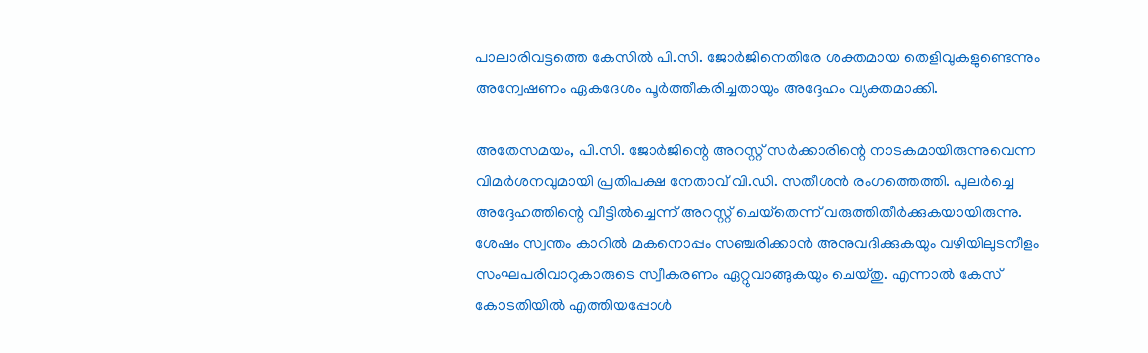പാലാരിവട്ടത്തെ കേസില്‍ പി.സി. ജോര്‍ജിനെതിരേ ശക്തമായ തെളിവുകളുണ്ടെന്നും അന്വേഷണം ഏകദേശം പൂര്‍ത്തീകരിച്ചതായും അദ്ദേഹം വ്യക്തമാക്കി.

അതേസമയം, പി.സി. ജോര്‍ജിന്റെ അറസ്റ്റ് സര്‍ക്കാരിന്റെ നാടകമായിരുന്നുവെന്ന വിമര്‍ശനവുമായി പ്രതിപക്ഷ നേതാവ് വി.ഡി. സതീശന്‍ രംഗത്തെത്തി. പുലര്‍ച്ചെ അദ്ദേഹത്തിന്റെ വീട്ടില്‍ച്ചെന്ന് അറസ്റ്റ് ചെയ്‌തെന്ന് വരുത്തിതീര്‍ക്കുകയായിരുന്നു. ശേഷം സ്വന്തം കാറില്‍ മകനൊപ്പം സഞ്ചരിക്കാന്‍ അനുവദിക്കുകയും വഴിയിലുടനീളം സംഘപരിവാറുകാരുടെ സ്വീകരണം ഏറ്റുവാങ്ങുകയും ചെയ്തു. എന്നാല്‍ കേസ് കോടതിയില്‍ എത്തിയപ്പോള്‍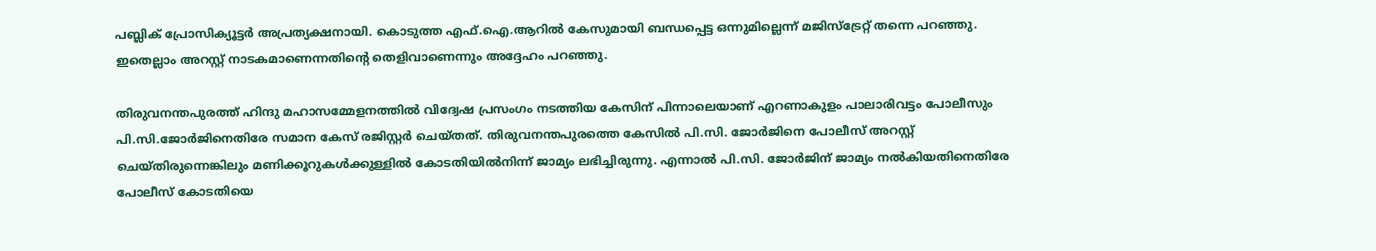പബ്ലിക് പ്രോസിക്യൂട്ടര്‍ അപ്രത്യക്ഷനായി. കൊടുത്ത എഫ്.ഐ.ആറില്‍ കേസുമായി ബന്ധപ്പെട്ട ഒന്നുമില്ലെന്ന് മജിസ്‌ട്രേറ്റ് തന്നെ പറഞ്ഞു. ഇതെല്ലാം അറസ്റ്റ് നാടകമാണെന്നതിന്റെ തെളിവാണെന്നും അദ്ദേഹം പറഞ്ഞു.

തിരുവനന്തപുരത്ത് ഹിന്ദു മഹാസമ്മേളനത്തില്‍ വിദ്വേഷ പ്രസംഗം നടത്തിയ കേസിന് പിന്നാലെയാണ് എറണാകുളം പാലാരിവട്ടം പോലീസും പി.സി.ജോര്‍ജിനെതിരേ സമാന കേസ് രജിസ്റ്റര്‍ ചെയ്തത്. തിരുവനന്തപുരത്തെ കേസില്‍ പി.സി. ജോര്‍ജിനെ പോലീസ് അറസ്റ്റ് ചെയ്തിരുന്നെങ്കിലും മണിക്കൂറുകള്‍ക്കുള്ളില്‍ കോടതിയില്‍നിന്ന് ജാമ്യം ലഭിച്ചിരുന്നു. എന്നാല്‍ പി.സി. ജോര്‍ജിന് ജാമ്യം നല്‍കിയതിനെതിരേ പോലീസ് കോടതിയെ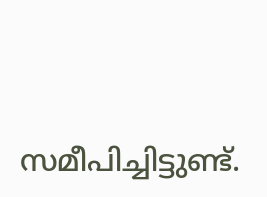സമീപിച്ചിട്ടുണ്ട്.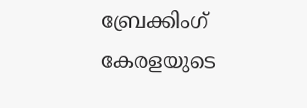ബ്രേക്കിംഗ് കേരളയുടെ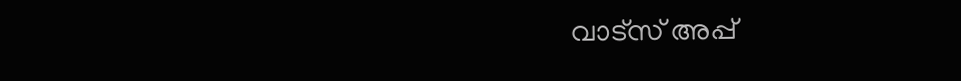വാട്സ് അപ്പ്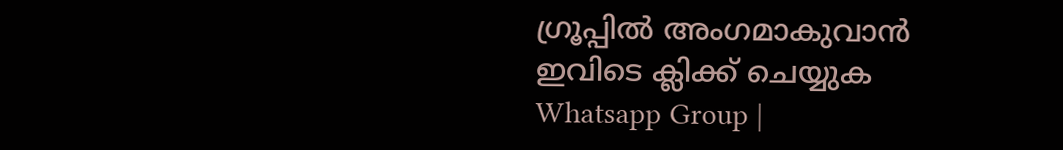ഗ്രൂപ്പിൽ അംഗമാകുവാൻ ഇവിടെ ക്ലിക്ക് ചെയ്യുക Whatsapp Group |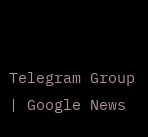Telegram Group | Google News